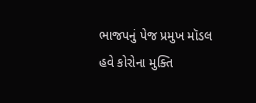ભાજપનું પેજ પ્રમુખ મૉડલ હવે કોરોના મુક્તિ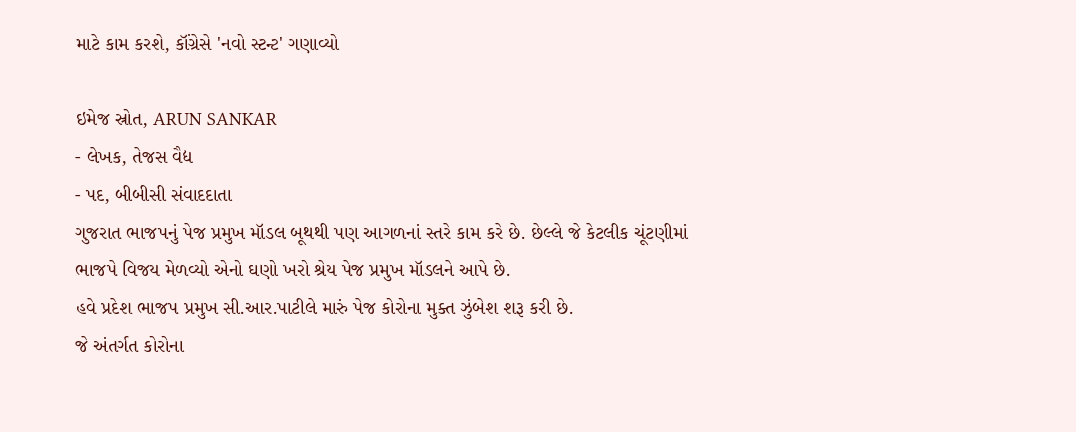માટે કામ કરશે, કૉંગ્રેસે 'નવો સ્ટન્ટ' ગણાવ્યો

ઇમેજ સ્રોત, ARUN SANKAR
- લેખક, તેજસ વૈદ્ય
- પદ, બીબીસી સંવાદદાતા
ગુજરાત ભાજપનું પેજ પ્રમુખ મૉડલ બૂથથી પણ આગળનાં સ્તરે કામ કરે છે. છેલ્લે જે કેટલીક ચૂંટણીમાં ભાજપે વિજય મેળવ્યો એનો ઘણો ખરો શ્રેય પેજ પ્રમુખ મૉડલને આપે છે.
હવે પ્રદેશ ભાજપ પ્રમુખ સી.આર.પાટીલે મારું પેજ કોરોના મુક્ત ઝુંબેશ શરૂ કરી છે.
જે અંતર્ગત કોરોના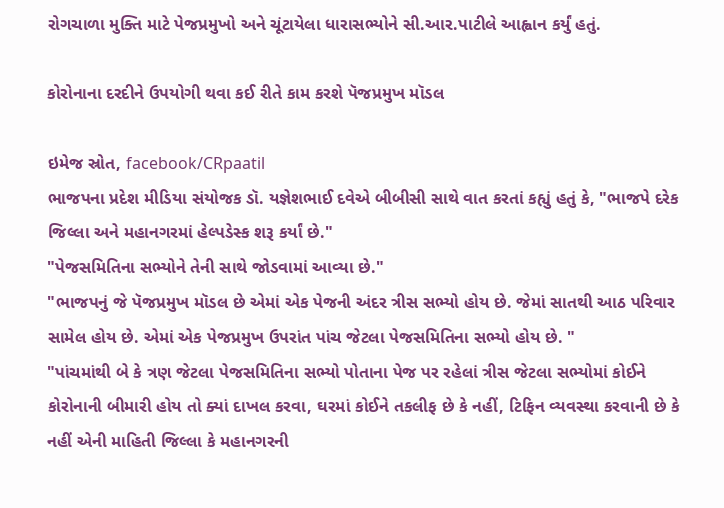રોગચાળા મુક્તિ માટે પેજપ્રમુખો અને ચૂંટાયેલા ધારાસભ્યોને સી.આર.પાટીલે આહ્વાન કર્યું હતું.

કોરોનાના દરદીને ઉપયોગી થવા કઈ રીતે કામ કરશે પૅજપ્રમુખ મૉડલ

ઇમેજ સ્રોત, facebook/CRpaatil
ભાજપના પ્રદેશ મીડિયા સંયોજક ડૉ. યજ્ઞેશભાઈ દવેએ બીબીસી સાથે વાત કરતાં કહ્યું હતું કે, "ભાજપે દરેક જિલ્લા અને મહાનગરમાં હેલ્પડેસ્ક શરૂ કર્યાં છે."
"પેજસમિતિના સભ્યોને તેની સાથે જોડવામાં આવ્યા છે."
"ભાજપનું જે પૅજપ્રમુખ મૉડલ છે એમાં એક પેજની અંદર ત્રીસ સભ્યો હોય છે. જેમાં સાતથી આઠ પરિવાર સામેલ હોય છે. એમાં એક પેજપ્રમુખ ઉપરાંત પાંચ જેટલા પેજસમિતિના સભ્યો હોય છે. "
"પાંચમાંથી બે કે ત્રણ જેટલા પેજસમિતિના સભ્યો પોતાના પેજ પર રહેલાં ત્રીસ જેટલા સભ્યોમાં કોઈને કોરોનાની બીમારી હોય તો ક્યાં દાખલ કરવા, ઘરમાં કોઈને તકલીફ છે કે નહીં, ટિફિન વ્યવસ્થા કરવાની છે કે નહીં એની માહિતી જિલ્લા કે મહાનગરની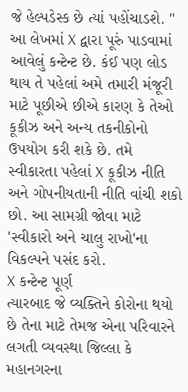જે હેલ્પડેસ્ક છે ત્યાં પહોંચાડશે. "
આ લેખમાં X દ્વારા પૂરું પાડવામાં આવેલું કન્ટેન્ટ છે. કંઈ પણ લોડ થાય તે પહેલાં અમે તમારી મંજૂરી માટે પૂછીએ છીએ કારણ કે તેઓ કૂકીઝ અને અન્ય તકનીકોનો ઉપયોગ કરી શકે છે. તમે સ્વીકારતા પહેલાં X કૂકીઝ નીતિ અને ગોપનીયતાની નીતિ વાંચી શકો છો. આ સામગ્રી જોવા માટે 'સ્વીકારો અને ચાલુ રાખો'ના વિકલ્પને પસંદ કરો.
X કન્ટેન્ટ પૂર્ણ
ત્યારબાદ જે વ્યક્તિને કોરોના થયો છે તેના માટે તેમજ એના પરિવારને લગતી વ્યવસ્થા જિલ્લા કે મહાનગરના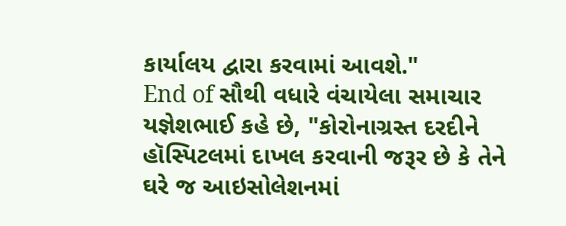કાર્યાલય દ્વારા કરવામાં આવશે."
End of સૌથી વધારે વંચાયેલા સમાચાર
યજ્ઞેશભાઈ કહે છે, "કોરોનાગ્રસ્ત દરદીને હૉસ્પિટલમાં દાખલ કરવાની જરૂર છે કે તેને ઘરે જ આઇસોલેશનમાં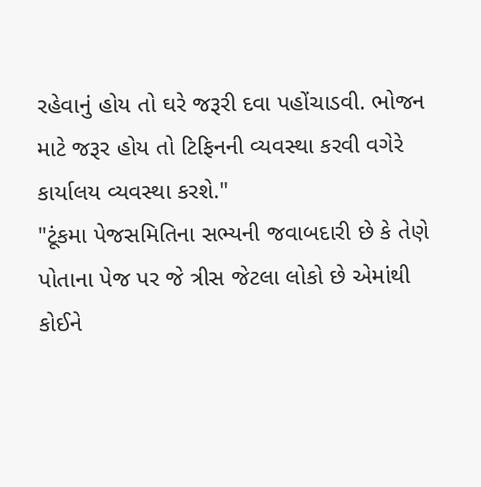રહેવાનું હોય તો ઘરે જરૂરી દવા પહોંચાડવી. ભોજન માટે જરૂર હોય તો ટિફિનની વ્યવસ્થા કરવી વગેરે કાર્યાલય વ્યવસ્થા કરશે."
"ટૂંકમા પેજસમિતિના સભ્યની જવાબદારી છે કે તેણે પોતાના પેજ પર જે ત્રીસ જેટલા લોકો છે એમાંથી કોઈને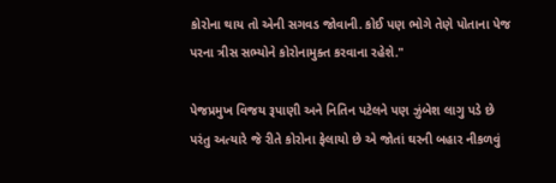કોરોના થાય તો એની સગવડ જોવાની. કોઈ પણ ભોગે તેણે પોતાના પેજ પરના ત્રીસ સભ્યોને કોરોનામુક્ત કરવાના રહેશે."

પેજપ્રમુખ વિજય રૂપાણી અને નિતિન પટેલને પણ ઝુંબેશ લાગુ પડે છે
પરંતુ અત્યારે જે રીતે કોરોના ફેલાયો છે એ જોતાં ઘરની બહાર નીકળવું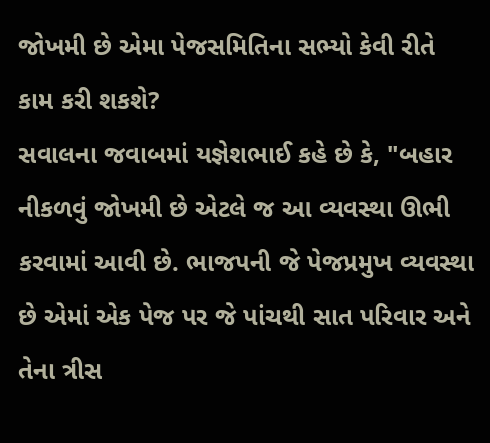જોખમી છે એમા પેજસમિતિના સભ્યો કેવી રીતે કામ કરી શકશે?
સવાલના જવાબમાં યજ્ઞેશભાઈ કહે છે કે, "બહાર નીકળવું જોખમી છે એટલે જ આ વ્યવસ્થા ઊભી કરવામાં આવી છે. ભાજપની જે પેજપ્રમુખ વ્યવસ્થા છે એમાં એક પેજ પર જે પાંચથી સાત પરિવાર અને તેના ત્રીસ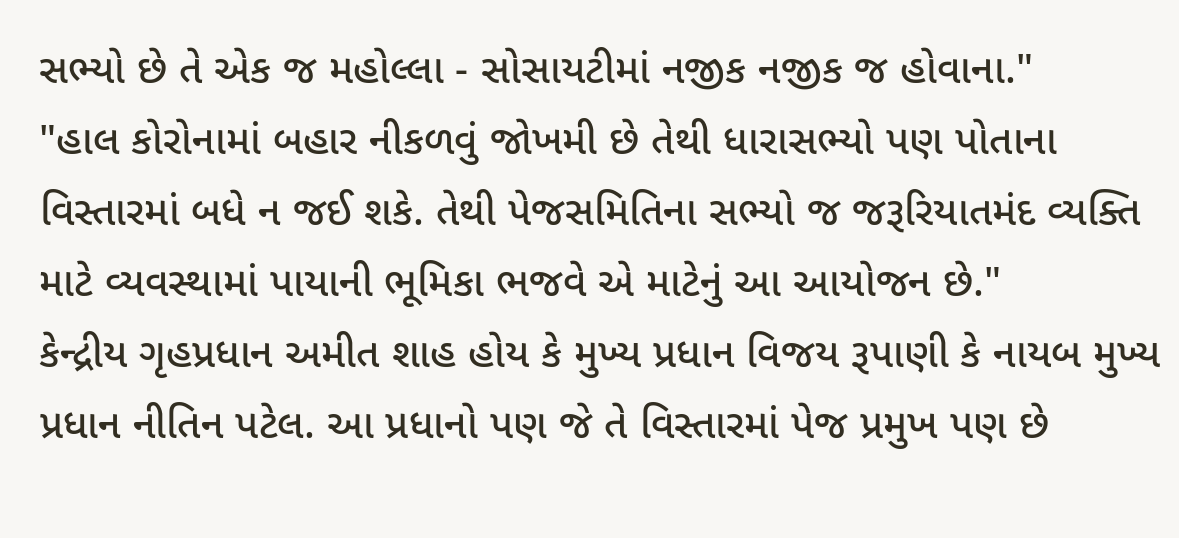સભ્યો છે તે એક જ મહોલ્લા - સોસાયટીમાં નજીક નજીક જ હોવાના."
"હાલ કોરોનામાં બહાર નીકળવું જોખમી છે તેથી ધારાસભ્યો પણ પોતાના વિસ્તારમાં બધે ન જઈ શકે. તેથી પેજસમિતિના સભ્યો જ જરૂરિયાતમંદ વ્યક્તિ માટે વ્યવસ્થામાં પાયાની ભૂમિકા ભજવે એ માટેનું આ આયોજન છે."
કેન્દ્રીય ગૃહપ્રધાન અમીત શાહ હોય કે મુખ્ય પ્રધાન વિજય રૂપાણી કે નાયબ મુખ્ય પ્રધાન નીતિન પટેલ. આ પ્રધાનો પણ જે તે વિસ્તારમાં પેજ પ્રમુખ પણ છે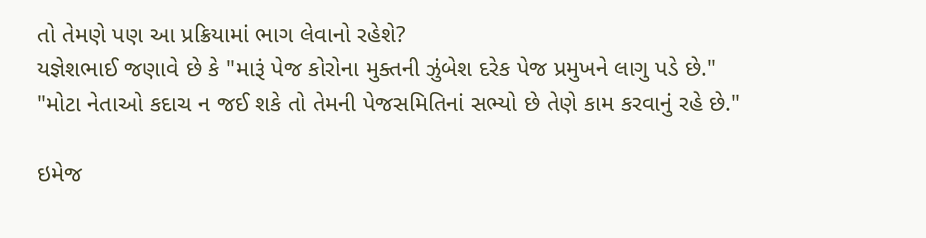તો તેમણે પણ આ પ્રક્રિયામાં ભાગ લેવાનો રહેશે?
યજ્ઞેશભાઈ જણાવે છે કે "મારૂં પેજ કોરોના મુક્તની ઝુંબેશ દરેક પેજ પ્રમુખને લાગુ પડે છે."
"મોટા નેતાઓ કદાચ ન જઈ શકે તો તેમની પેજસમિતિનાં સભ્યો છે તેણે કામ કરવાનું રહે છે."

ઇમેજ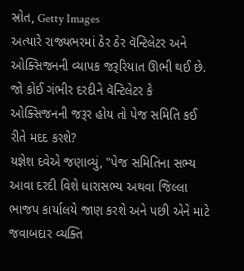સ્રોત, Getty Images
અત્યારે રાજ્યભરમાં ઠેર ઠેર વૅન્ટિલેટર અને ઓક્સિજનની વ્યાપક જરૂરિયાત ઊભી થઈ છે.
જો કોઈ ગંભીર દરદીને વૅન્ટિલેટર કે ઓક્સિજનની જરૂર હોય તો પેજ સમિતિ કઈ રીતે મદદ કરશે?
યજ્ઞેશ દવેએ જણાવ્યું, "પેજ સમિતિના સભ્ય આવા દરદી વિશે ધારાસભ્ય અથવા જિલ્લા ભાજપ કાર્યાલયે જાણ કરશે અને પછી એને માટે જવાબદાર વ્યક્તિ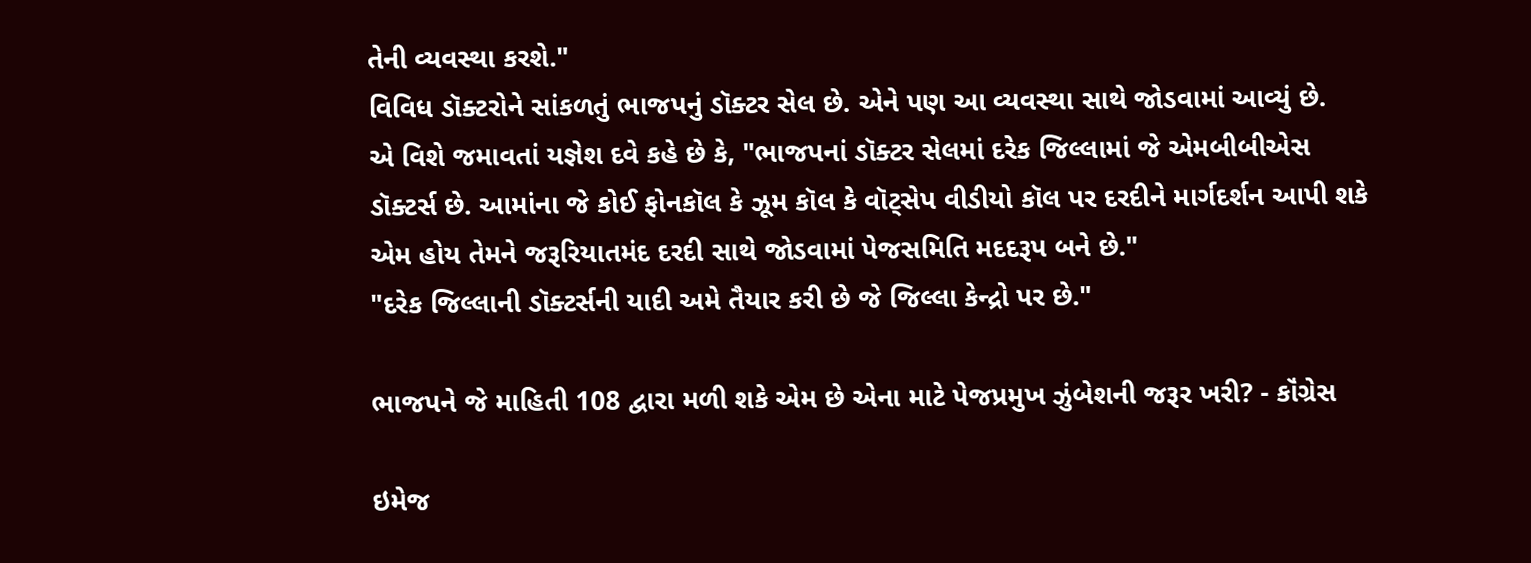તેની વ્યવસ્થા કરશે."
વિવિધ ડૉક્ટરોને સાંકળતું ભાજપનું ડૉક્ટર સેલ છે. એને પણ આ વ્યવસ્થા સાથે જોડવામાં આવ્યું છે.
એ વિશે જમાવતાં યજ્ઞેશ દવે કહે છે કે, "ભાજપનાં ડૉક્ટર સેલમાં દરેક જિલ્લામાં જે એમબીબીએસ ડૉક્ટર્સ છે. આમાંના જે કોઈ ફોનકૉલ કે ઝૂમ કૉલ કે વૉટ્સેપ વીડીયો કૉલ પર દરદીને માર્ગદર્શન આપી શકે એમ હોય તેમને જરૂરિયાતમંદ દરદી સાથે જોડવામાં પેજસમિતિ મદદરૂપ બને છે."
"દરેક જિલ્લાની ડૉક્ટર્સની યાદી અમે તૈયાર કરી છે જે જિલ્લા કેન્દ્રો પર છે."

ભાજપને જે માહિતી 108 દ્વારા મળી શકે એમ છે એના માટે પેજપ્રમુખ ઝુંબેશની જરૂર ખરી? - કૉંગ્રેસ

ઇમેજ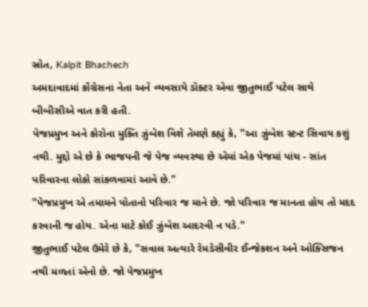સ્રોત, Kalpit Bhachech
અમદાવાદમાં કૉંગ્રેસના નેતા અને વ્યવસાયે ડૉક્ટર એવા જીતુભાઈ પટેલ સાથે બીબીસીએ વાત કરી હતી.
પેજપ્રમુખ અને કોરોના મુક્તિ ઝુંબેશ વિશે તેમણે કહ્યું કે, "આ ઝુંબેશ સ્ટન્ટ સિવાય કશું નથી. મુદ્દો એ છે કે ભાજપની જે પેજ વ્યવસ્થા છે એમાં એક પેજમાં પાંચ - સાંત પરિવારના લોકો સાંકળવામાં આવે છે."
"પેજપ્રમુખ એ તમામને પોતાનો પરિવાર જ માને છે. જો પરિવાર જ માનતા હોય તો મદદ કરવાની જ હોય. એના માટે કોઈ ઝુંબેશ આદરવી ન પડે."
જીતુભાઈ પટેલ ઉમેરે છે કે, "સવાલ અત્યારે રેમડેસીવીર ઈન્જેકશન અને ઓક્સિજન નથી મળતાં એનો છે. જો પેજપ્રમુખ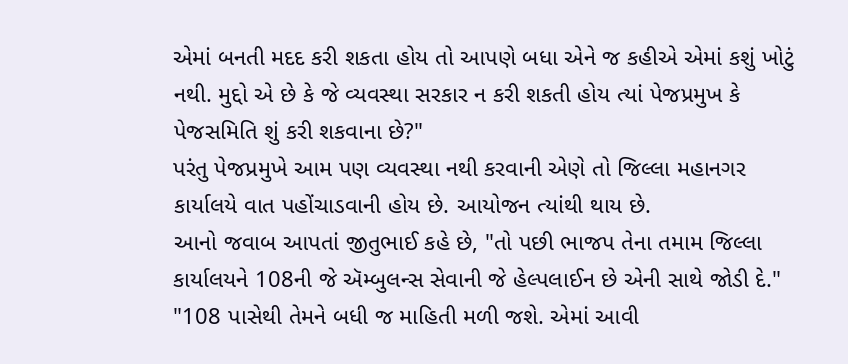એમાં બનતી મદદ કરી શકતા હોય તો આપણે બધા એને જ કહીએ એમાં કશું ખોટું નથી. મુદ્દો એ છે કે જે વ્યવસ્થા સરકાર ન કરી શકતી હોય ત્યાં પેજપ્રમુખ કે પેજસમિતિ શું કરી શકવાના છે?"
પરંતુ પેજપ્રમુખે આમ પણ વ્યવસ્થા નથી કરવાની એણે તો જિલ્લા મહાનગર કાર્યાલયે વાત પહોંચાડવાની હોય છે. આયોજન ત્યાંથી થાય છે.
આનો જવાબ આપતાં જીતુભાઈ કહે છે, "તો પછી ભાજપ તેના તમામ જિલ્લા કાર્યાલયને 108ની જે ઍમ્બુલન્સ સેવાની જે હેલ્પલાઈન છે એની સાથે જોડી દે."
"108 પાસેથી તેમને બધી જ માહિતી મળી જશે. એમાં આવી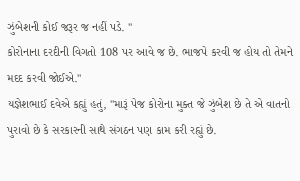ઝુંબેશની કોઈ જરૂર જ નહીં પડે. "
કોરોનાના દરદીની વિગતો 108 પર આવે જ છે. ભાજપે કરવી જ હોય તો તેમને મદદ કરવી જોઈએ."
યજ્ઞેશભાઈ દવેએ કહ્યું હતું, "મારૂં પેજ કોરોના મુક્ત જે ઝુંબેશ છે તે એ વાતનો પુરાવો છે કે સરકારની સાથે સંગઠન પણ કામ કરી રહ્યું છે.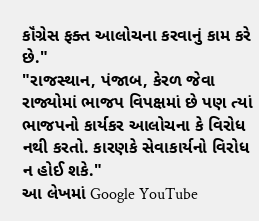કૉંગ્રેસ ફક્ત આલોચના કરવાનું કામ કરે છે."
"રાજસ્થાન, પંજાબ, કેરળ જેવા રાજ્યોમાં ભાજપ વિપક્ષમાં છે પણ ત્યાં ભાજપનો કાર્યકર આલોચના કે વિરોધ નથી કરતો. કારણકે સેવાકાર્યનો વિરોધ ન હોઈ શકે."
આ લેખમાં Google YouTube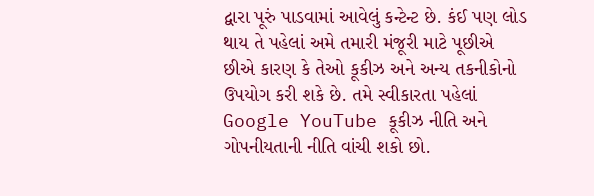દ્વારા પૂરું પાડવામાં આવેલું કન્ટેન્ટ છે. કંઈ પણ લોડ થાય તે પહેલાં અમે તમારી મંજૂરી માટે પૂછીએ છીએ કારણ કે તેઓ કૂકીઝ અને અન્ય તકનીકોનો ઉપયોગ કરી શકે છે. તમે સ્વીકારતા પહેલાં Google YouTube કૂકીઝ નીતિ અને ગોપનીયતાની નીતિ વાંચી શકો છો.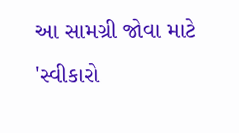આ સામગ્રી જોવા માટે 'સ્વીકારો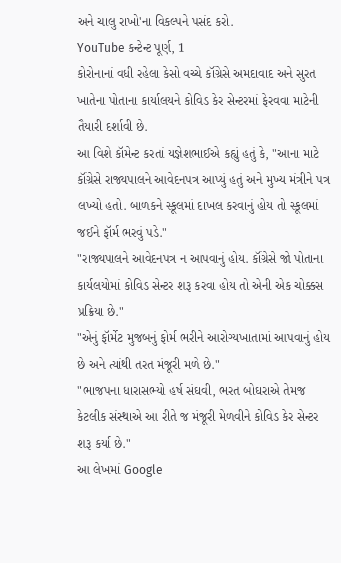અને ચાલુ રાખો'ના વિકલ્પને પસંદ કરો.
YouTube કન્ટેન્ટ પૂર્ણ, 1
કોરોનાનાં વધી રહેલા કેસો વચ્ચે કૉંગ્રેસે અમદાવાદ અને સુરત ખાતેના પોતાના કાર્યાલયને કોવિડ કેર સેન્ટરમાં ફેરવવા માટેની તૈયારી દર્શાવી છે.
આ વિશે કૉમેન્ટ કરતાં યજ્ઞેશભાઈએ કહ્યું હતું કે, "આના માટે કૉંગ્રેસે રાજ્યપાલને આવેદનપત્ર આપ્યું હતું અને મુખ્ય મંત્રીને પત્ર લખ્યો હતો. બાળકને સ્કૂલમાં દાખલ કરવાનું હોય તો સ્કૂલમાં જઈને ફૉર્મ ભરવું પડે."
"રાજ્યપાલને આવેદનપત્ર ન આપવાનું હોય. કૉંગ્રેસે જો પોતાના કાર્યલયોમાં કોવિડ સેન્ટર શરૂ કરવા હોય તો એની એક ચોક્કસ પ્રક્રિયા છે."
"એનું ફૉર્મેટ મુજબનું ફોર્મ ભરીને આરોગ્યખાતામાં આપવાનું હોય છે અને ત્યાંથી તરત મંજૂરી મળે છે."
"ભાજપના ધારાસભ્યો હર્ષ સંઘવી, ભરત બોઘરાએ તેમજ કેટલીક સંસ્થાએ આ રીતે જ મંજૂરી મેળવીને કોવિડ કેર સેન્ટર શરૂ કર્યા છે."
આ લેખમાં Google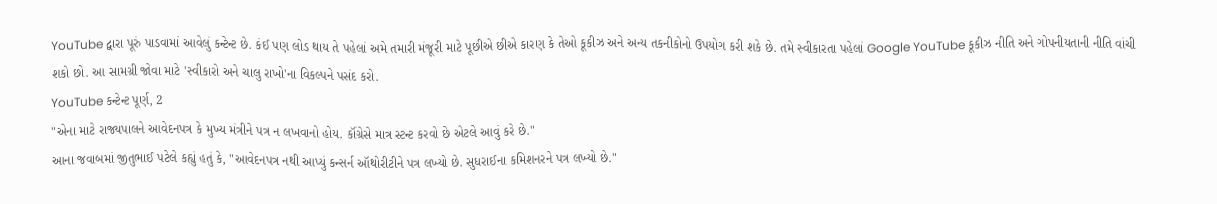YouTube દ્વારા પૂરું પાડવામાં આવેલું કન્ટેન્ટ છે. કંઈ પણ લોડ થાય તે પહેલાં અમે તમારી મંજૂરી માટે પૂછીએ છીએ કારણ કે તેઓ કૂકીઝ અને અન્ય તકનીકોનો ઉપયોગ કરી શકે છે. તમે સ્વીકારતા પહેલાં Google YouTube કૂકીઝ નીતિ અને ગોપનીયતાની નીતિ વાંચી શકો છો. આ સામગ્રી જોવા માટે 'સ્વીકારો અને ચાલુ રાખો'ના વિકલ્પને પસંદ કરો.
YouTube કન્ટેન્ટ પૂર્ણ, 2
"એના માટે રાજ્યપાલને આવેદનપત્ર કે મુખ્ય મંત્રીને પત્ર ન લખવાનો હોય. કૉંગ્રેસે માત્ર સ્ટન્ટ કરવો છે એટલે આવું કરે છે."
આના જવાબમાં જીતુભાઈ પટેલે કહ્યું હતું કે, "આવેદનપત્ર નથી આપ્યું કન્સર્ન ઑથોરીટીને પત્ર લખ્યો છે. સુધરાઈના કમિશનરને પત્ર લખ્યો છે."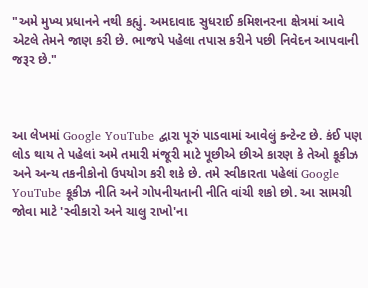"અમે મુખ્ય પ્રધાનને નથી કહ્યું. અમદાવાદ સુધરાઈ કમિશનરના ક્ષેત્રમાં આવે એટલે તેમને જાણ કરી છે. ભાજપે પહેલા તપાસ કરીને પછી નિવેદન આપવાની જરૂર છે."



આ લેખમાં Google YouTube દ્વારા પૂરું પાડવામાં આવેલું કન્ટેન્ટ છે. કંઈ પણ લોડ થાય તે પહેલાં અમે તમારી મંજૂરી માટે પૂછીએ છીએ કારણ કે તેઓ કૂકીઝ અને અન્ય તકનીકોનો ઉપયોગ કરી શકે છે. તમે સ્વીકારતા પહેલાં Google YouTube કૂકીઝ નીતિ અને ગોપનીયતાની નીતિ વાંચી શકો છો. આ સામગ્રી જોવા માટે 'સ્વીકારો અને ચાલુ રાખો'ના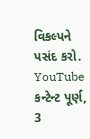વિકલ્પને પસંદ કરો.
YouTube કન્ટેન્ટ પૂર્ણ, 3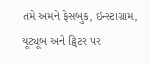તમે અમને ફેસબુક, ઇન્સ્ટાગ્રામ, યૂટ્યૂબ અને ટ્વિટર પર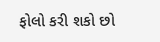ફોલો કરી શકો છો